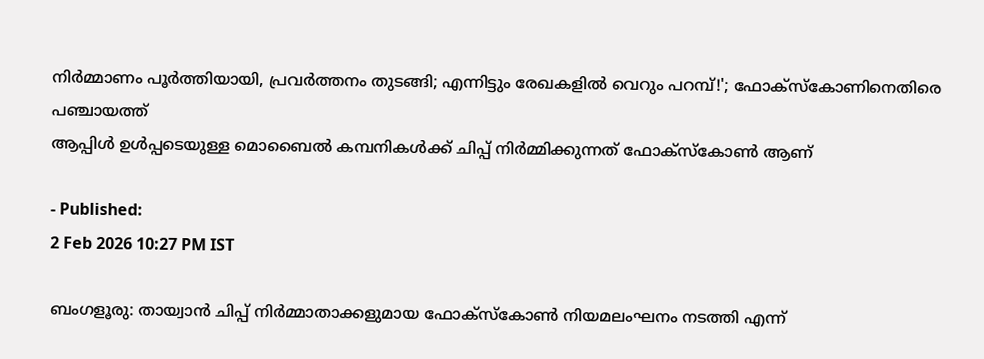നിർമ്മാണം പൂർത്തിയായി, പ്രവർത്തനം തുടങ്ങി; എന്നിട്ടും രേഖകളിൽ വെറും പറമ്പ്!'; ഫോക്സ്കോണിനെതിരെ പഞ്ചായത്ത്
ആപ്പിൾ ഉൾപ്പടെയുള്ള മൊബൈൽ കമ്പനികൾക്ക് ചിപ്പ് നിർമ്മിക്കുന്നത് ഫോക്സ്കോൺ ആണ്

- Published:
2 Feb 2026 10:27 PM IST

ബംഗളൂരു: തായ്വാൻ ചിപ്പ് നിർമ്മാതാക്കളുമായ ഫോക്സ്കോൺ നിയമലംഘനം നടത്തി എന്ന്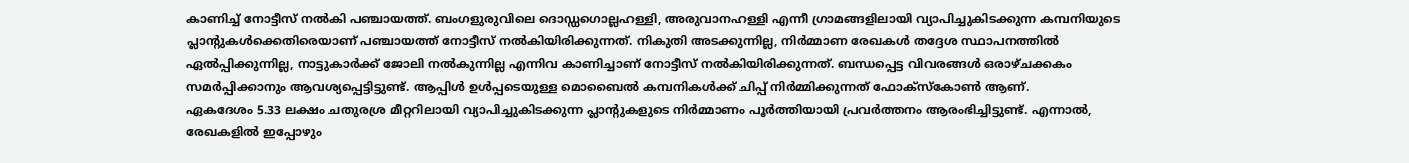കാണിച്ച് നോട്ടീസ് നൽകി പഞ്ചായത്ത്. ബംഗളുരുവിലെ ദൊഡ്ഡഗൊല്ലഹള്ളി, അരുവാനഹള്ളി എന്നീ ഗ്രാമങ്ങളിലായി വ്യാപിച്ചുകിടക്കുന്ന കമ്പനിയുടെ പ്ലാന്റുകൾക്കെതിരെയാണ് പഞ്ചായത്ത് നോട്ടീസ് നൽകിയിരിക്കുന്നത്. നികുതി അടക്കുന്നില്ല, നിർമ്മാണ രേഖകൾ തദ്ദേശ സ്ഥാപനത്തിൽ ഏൽപ്പിക്കുന്നില്ല, നാട്ടുകാർക്ക് ജോലി നൽകുന്നില്ല എന്നിവ കാണിച്ചാണ് നോട്ടീസ് നൽകിയിരിക്കുന്നത്. ബന്ധപ്പെട്ട വിവരങ്ങൾ ഒരാഴ്ചക്കകം സമർപ്പിക്കാനും ആവശ്യപ്പെട്ടിട്ടുണ്ട്. ആപ്പിൾ ഉൾപ്പടെയുള്ള മൊബൈൽ കമ്പനികൾക്ക് ചിപ്പ് നിർമ്മിക്കുന്നത് ഫോക്സ്കോൺ ആണ്.
ഏകദേശം 5.33 ലക്ഷം ചതുരശ്ര മീറ്ററിലായി വ്യാപിച്ചുകിടക്കുന്ന പ്ലാന്റുകളുടെ നിർമ്മാണം പൂർത്തിയായി പ്രവർത്തനം ആരംഭിച്ചിട്ടുണ്ട്. എന്നാൽ, രേഖകളിൽ ഇപ്പോഴും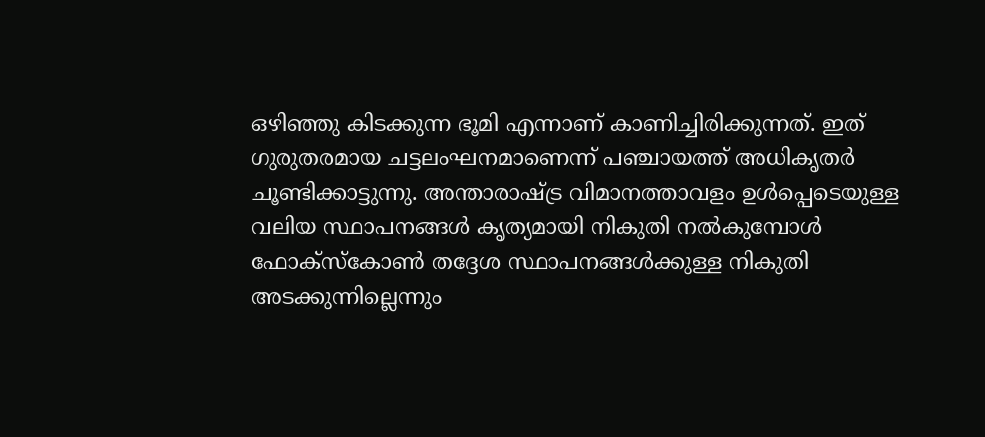ഒഴിഞ്ഞു കിടക്കുന്ന ഭൂമി എന്നാണ് കാണിച്ചിരിക്കുന്നത്. ഇത് ഗുരുതരമായ ചട്ടലംഘനമാണെന്ന് പഞ്ചായത്ത് അധികൃതർ ചൂണ്ടിക്കാട്ടുന്നു. അന്താരാഷ്ട്ര വിമാനത്താവളം ഉൾപ്പെടെയുള്ള വലിയ സ്ഥാപനങ്ങൾ കൃത്യമായി നികുതി നൽകുമ്പോൾ ഫോക്സ്കോൺ തദ്ദേശ സ്ഥാപനങ്ങൾക്കുള്ള നികുതി അടക്കുന്നില്ലെന്നും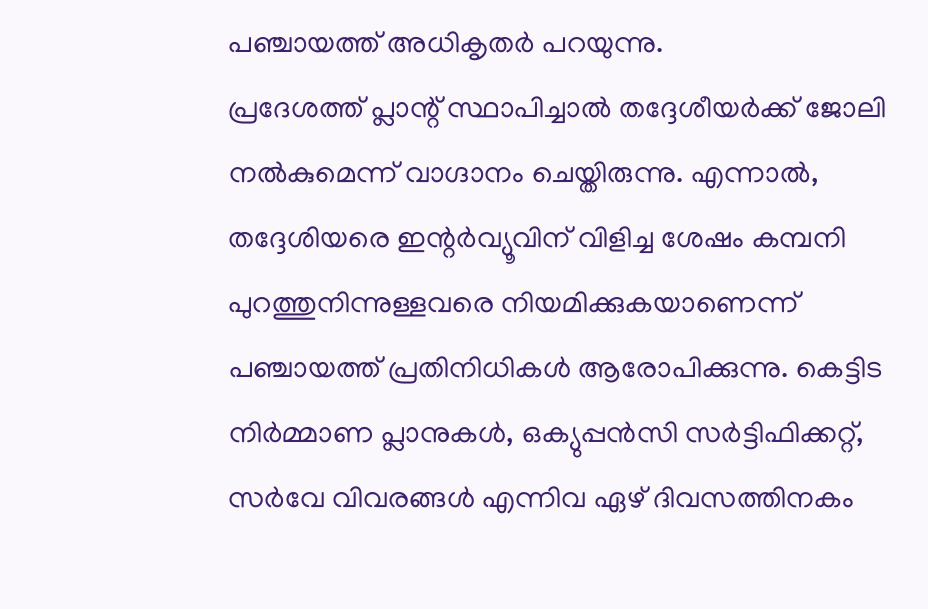പഞ്ചായത്ത് അധികൃതർ പറയുന്നു.
പ്രദേശത്ത് പ്ലാന്റ് സ്ഥാപിച്ചാൽ തദ്ദേശീയർക്ക് ജോലി നൽകുമെന്ന് വാഗ്ദാനം ചെയ്തിരുന്നു. എന്നാൽ, തദ്ദേശിയരെ ഇന്റർവ്യൂവിന് വിളിച്ച ശേഷം കമ്പനി പുറത്തുനിന്നുള്ളവരെ നിയമിക്കുകയാണെന്ന് പഞ്ചായത്ത് പ്രതിനിധികൾ ആരോപിക്കുന്നു. കെട്ടിട നിർമ്മാണ പ്ലാനുകൾ, ഒക്യുപ്പൻസി സർട്ടിഫിക്കറ്റ്, സർവേ വിവരങ്ങൾ എന്നിവ ഏഴ് ദിവസത്തിനകം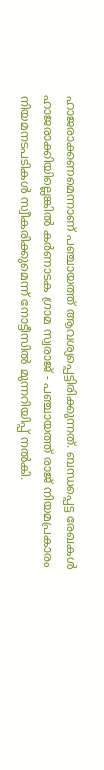ഹാജരാക്കണമെന്നാണ് പഞ്ചായത്ത് ആവശ്യപ്പെട്ടിരിക്കുന്നത്. ബന്ധപ്പെട്ട രേഖകൾ ഹാജരാക്കിയില്ലെങ്കിൽ കർണാടക ഗ്രാമ സ്വരാജ് - പഞ്ചായത്ത് രാജ് നിയമപ്രകാരം നിയമനടപടികൾ സ്വീകരിക്കുമെന്ന് നോട്ടീസിൽ മുന്നറിയിപ്പ് നൽകി.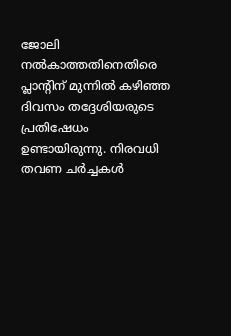ജോലി നൽകാത്തതിനെതിരെ പ്ലാന്റിന് മുന്നിൽ കഴിഞ്ഞ ദിവസം തദ്ദേശിയരുടെ പ്രതിഷേധം ഉണ്ടായിരുന്നു. നിരവധി തവണ ചർച്ചകൾ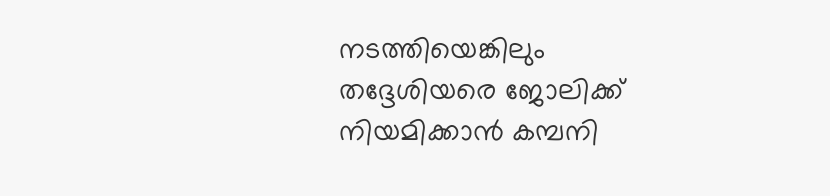നടത്തിയെങ്കിലും തദ്ദേശിയരെ ജോലിക്ക് നിയമിക്കാൻ കമ്പനി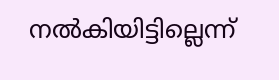നൽകിയിട്ടില്ലെന്ന്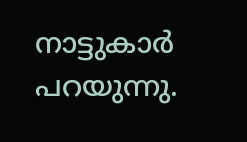നാട്ടുകാർ പറയുന്നു.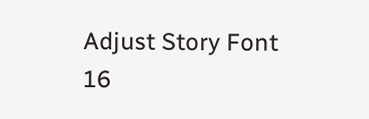Adjust Story Font
16